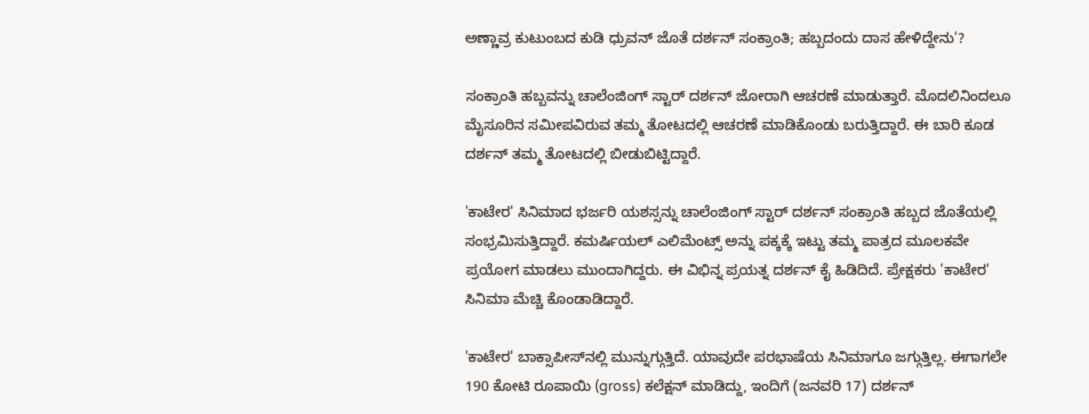ಅಣ್ಣಾವ್ರ ಕುಟುಂಬದ ಕುಡಿ ಧ್ರುವನ್ ಜೊತೆ ದರ್ಶನ್ ಸಂಕ್ರಾಂತಿ; ಹಬ್ಬದಂದು ದಾಸ ಹೇಳಿದ್ದೇನು'?

ಸಂಕ್ರಾಂತಿ ಹಬ್ಬವನ್ನು ಚಾಲೆಂಜಿಂಗ್ ಸ್ಟಾರ್ ದರ್ಶನ್ ಜೋರಾಗಿ ಆಚರಣೆ ಮಾಡುತ್ತಾರೆ. ಮೊದಲಿನಿಂದಲೂ ಮೈಸೂರಿನ ಸಮೀಪವಿರುವ ತಮ್ಮ ತೋಟದಲ್ಲಿ ಆಚರಣೆ ಮಾಡಿಕೊಂಡು ಬರುತ್ತಿದ್ದಾರೆ. ಈ ಬಾರಿ ಕೂಡ ದರ್ಶನ್ ತಮ್ಮ ತೋಟದಲ್ಲಿ ಬೀಡುಬಿಟ್ಟಿದ್ದಾರೆ.

'ಕಾಟೇರ' ಸಿನಿಮಾದ ಭರ್ಜರಿ ಯಶಸ್ಸನ್ನು ಚಾಲೆಂಜಿಂಗ್ ಸ್ಟಾರ್ ದರ್ಶನ್ ಸಂಕ್ರಾಂತಿ ಹಬ್ಬದ ಜೊತೆಯಲ್ಲಿ ಸಂಭ್ರಮಿಸುತ್ತಿದ್ದಾರೆ. ಕಮರ್ಷಿಯಲ್ ಎಲಿಮೆಂಟ್ಸ್‌ ಅನ್ನು ಪಕ್ಕಕ್ಕೆ ಇಟ್ಟು ತಮ್ಮ ಪಾತ್ರದ ಮೂಲಕವೇ ಪ್ರಯೋಗ ಮಾಡಲು ಮುಂದಾಗಿದ್ದರು. ಈ ವಿಭಿನ್ನ ಪ್ರಯತ್ನ ದರ್ಶನ್ ಕೈ ಹಿಡಿದಿದೆ. ಪ್ರೇಕ್ಷಕರು 'ಕಾಟೇರ' ಸಿನಿಮಾ ಮೆಚ್ಚಿ ಕೊಂಡಾಡಿದ್ದಾರೆ.

'ಕಾಟೇರ' ಬಾಕ್ಸಾಪೀಸ್‌ನಲ್ಲಿ ಮುನ್ನುಗ್ಗುತ್ತಿದೆ. ಯಾವುದೇ ಪರಭಾಷೆಯ ಸಿನಿಮಾಗೂ ಜಗ್ಗುತ್ತಿಲ್ಲ. ಈಗಾಗಲೇ 190 ಕೋಟಿ ರೂಪಾಯಿ (gross) ಕಲೆಕ್ಷನ್ ಮಾಡಿದ್ದು, ಇಂದಿಗೆ (ಜನವರಿ 17) ದರ್ಶನ್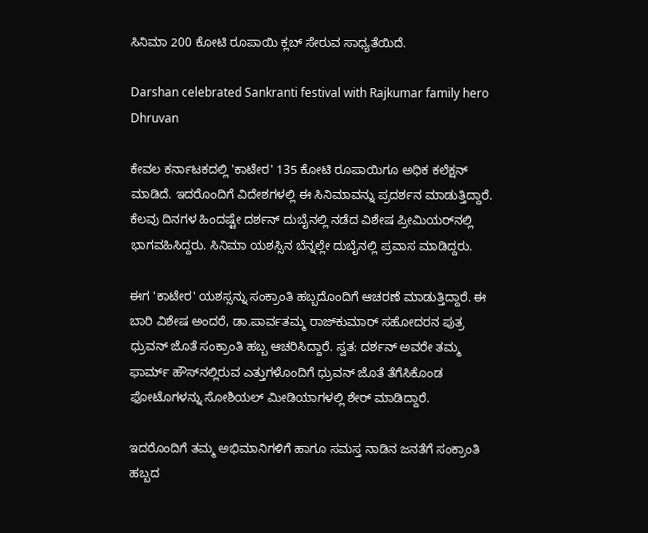ಸಿನಿಮಾ 200 ಕೋಟಿ ರೂಪಾಯಿ ಕ್ಲಬ್ ಸೇರುವ ಸಾಧ್ಯತೆಯಿದೆ.

Darshan celebrated Sankranti festival with Rajkumar family hero Dhruvan

ಕೇವಲ ಕರ್ನಾಟಕದಲ್ಲಿ 'ಕಾಟೇರ' 135 ಕೋಟಿ ರೂಪಾಯಿಗೂ ಅಧಿಕ ಕಲೆಕ್ಷನ್ ಮಾಡಿದೆ. ಇದರೊಂದಿಗೆ ವಿದೇಶಗಳಲ್ಲಿ ಈ ಸಿನಿಮಾವನ್ನು ಪ್ರದರ್ಶನ ಮಾಡುತ್ತಿದ್ದಾರೆ. ಕೆಲವು ದಿನಗಳ ಹಿಂದಷ್ಟೇ ದರ್ಶನ್ ದುಬೈನಲ್ಲಿ ನಡೆದ ವಿಶೇಷ ಪ್ರೀಮಿಯರ್‌ನಲ್ಲಿ ಭಾಗವಹಿಸಿದ್ದರು. ಸಿನಿಮಾ ಯಶಸ್ಸಿನ ಬೆನ್ನಲ್ಲೇ ದುಬೈನಲ್ಲಿ ಪ್ರವಾಸ ಮಾಡಿದ್ದರು.

ಈಗ 'ಕಾಟೇರ' ಯಶಸ್ಸನ್ನು ಸಂಕ್ರಾಂತಿ ಹಬ್ಬದೊಂದಿಗೆ ಆಚರಣೆ ಮಾಡುತ್ತಿದ್ದಾರೆ. ಈ ಬಾರಿ ವಿಶೇಷ ಅಂದರೆ, ಡಾ.ಪಾರ್ವತಮ್ಮ ರಾಜ್‌ಕುಮಾರ್ ಸಹೋದರನ ಪುತ್ರ ಧ್ರುವನ್ ಜೊತೆ ಸಂಕ್ರಾಂತಿ ಹಬ್ಬ ಆಚರಿಸಿದ್ದಾರೆ. ಸ್ವತ: ದರ್ಶನ್ ಅವರೇ ತಮ್ಮ ಫಾರ್ಮ್ ಹೌಸ್‌ನಲ್ಲಿರುವ ಎತ್ತುಗಳೊಂದಿಗೆ ಧ್ರುವನ್ ಜೊತೆ ತೆಗೆಸಿಕೊಂಡ ಫೋಟೊಗಳನ್ನು ಸೋಶಿಯಲ್ ಮೀಡಿಯಾಗಳಲ್ಲಿ ಶೇರ್ ಮಾಡಿದ್ದಾರೆ.

ಇದರೊಂದಿಗೆ ತಮ್ಮ ಅಭಿಮಾನಿಗಳಿಗೆ ಹಾಗೂ ಸಮಸ್ತ ನಾಡಿನ ಜನತೆಗೆ ಸಂಕ್ರಾಂತಿ ಹಬ್ಬದ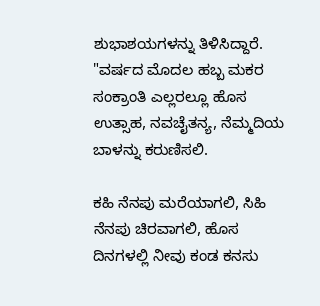ಶುಭಾಶಯಗಳನ್ನು ತಿಳಿಸಿದ್ದಾರೆ. "ವರ್ಷದ ಮೊದಲ ಹಬ್ಬ ಮಕರ ಸಂಕ್ರಾಂತಿ ಎಲ್ಲರಲ್ಲೂ ಹೊಸ ಉತ್ಸಾಹ, ನವಚೈತನ್ಯ, ನೆಮ್ಮದಿಯ ಬಾಳನ್ನು ಕರುಣಿಸಲಿ.

ಕಹಿ ನೆನಪು ಮರೆಯಾಗಲಿ, ಸಿಹಿ ನೆನಪು ಚಿರವಾಗಲಿ, ಹೊಸ ದಿನಗಳಲ್ಲಿ ನೀವು ಕಂಡ ಕನಸು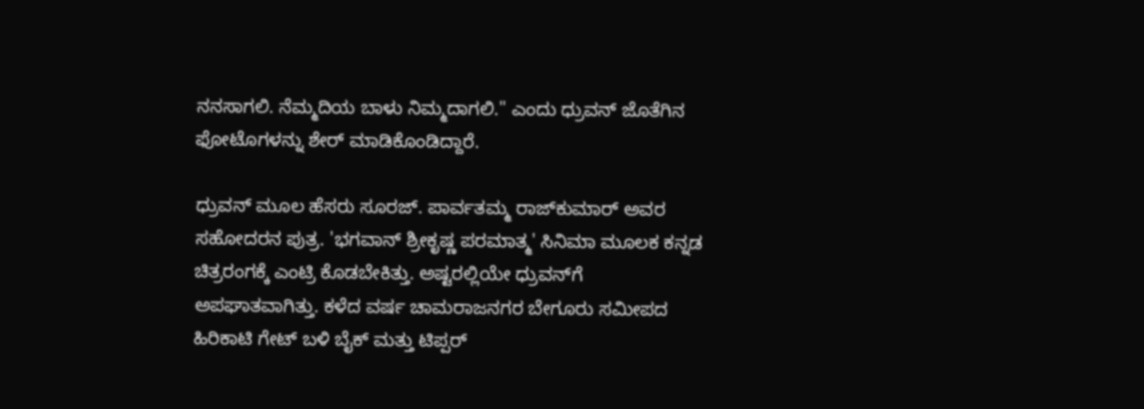ನನಸಾಗಲಿ. ನೆಮ್ಮದಿಯ ಬಾಳು ನಿಮ್ಮದಾಗಲಿ." ಎಂದು ಧ್ರುವನ್ ಜೊತೆಗಿನ ಫೋಟೊಗಳನ್ನು ಶೇರ್ ಮಾಡಿಕೊಂಡಿದ್ದಾರೆ.

ಧ್ರುವನ್ ಮೂಲ ಹೆಸರು ಸೂರಜ್. ಪಾರ್ವತಮ್ಮ ರಾಜ್‌ಕುಮಾರ್ ಅವರ ಸಹೋದರನ ಪುತ್ರ. 'ಭಗವಾನ್ ಶ್ರೀಕೃಷ್ಣ ಪರಮಾತ್ಮ' ಸಿನಿಮಾ ಮೂಲಕ ಕನ್ನಡ ಚಿತ್ರರಂಗಕ್ಕೆ ಎಂಟ್ರಿ ಕೊಡಬೇಕಿತ್ತು. ಅಷ್ಟರಲ್ಲಿಯೇ ಧ್ರುವನ್‌ಗೆ ಅಪಘಾತವಾಗಿತ್ತು. ಕಳೆದ ವರ್ಷ ಚಾಮರಾಜನಗರ ಬೇಗೂರು ಸಮೀಪದ ಹಿರಿಕಾಟಿ ಗೇಟ್ ಬಳಿ ಬೈಕ್ ಮತ್ತು ಟಿಪ್ಪರ್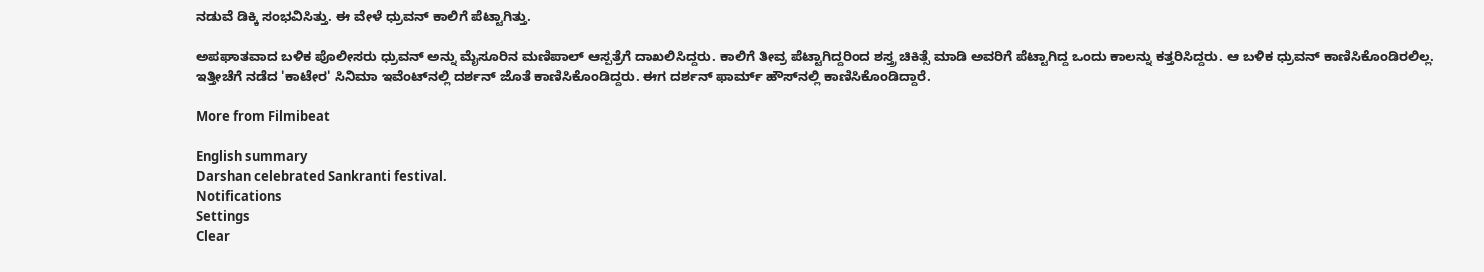ನಡುವೆ ಡಿಕ್ಕಿ ಸಂಭವಿಸಿತ್ತು. ಈ ವೇಳೆ ಧ್ರುವನ್ ಕಾಲಿಗೆ ಪೆಟ್ಟಾಗಿತ್ತು.

ಅಪಘಾತವಾದ ಬಳಿಕ ಪೊಲೀಸರು ಧ್ರುವನ್ ಅನ್ನು ಮೈಸೂರಿನ ಮಣಿಪಾಲ್ ಆಸ್ಪತ್ರೆಗೆ ದಾಖಲಿಸಿದ್ದರು. ಕಾಲಿಗೆ ತೀವ್ರ ಪೆಟ್ಟಾಗಿದ್ದರಿಂದ ಶಸ್ತ್ರ ಚಿಕಿತ್ಸೆ ಮಾಡಿ ಅವರಿಗೆ ಪೆಟ್ಟಾಗಿದ್ದ ಒಂದು ಕಾಲನ್ನು ಕತ್ತರಿಸಿದ್ದರು. ಆ ಬಳಿಕ ಧ್ರುವನ್ ಕಾಣಿಸಿಕೊಂಡಿರಲಿಲ್ಲ. ಇತ್ತೀಚೆಗೆ ನಡೆದ 'ಕಾಟೇರ' ಸಿನಿಮಾ ಇವೆಂಟ್‌ನಲ್ಲಿ ದರ್ಶನ್ ಜೊತೆ ಕಾಣಿಸಿಕೊಂಡಿದ್ದರು. ಈಗ ದರ್ಶನ್ ಫಾರ್ಮ್ ಹೌಸ್‌ನಲ್ಲಿ ಕಾಣಿಸಿಕೊಂಡಿದ್ದಾರೆ.

More from Filmibeat

English summary
Darshan celebrated Sankranti festival.
Notifications
Settings
Clear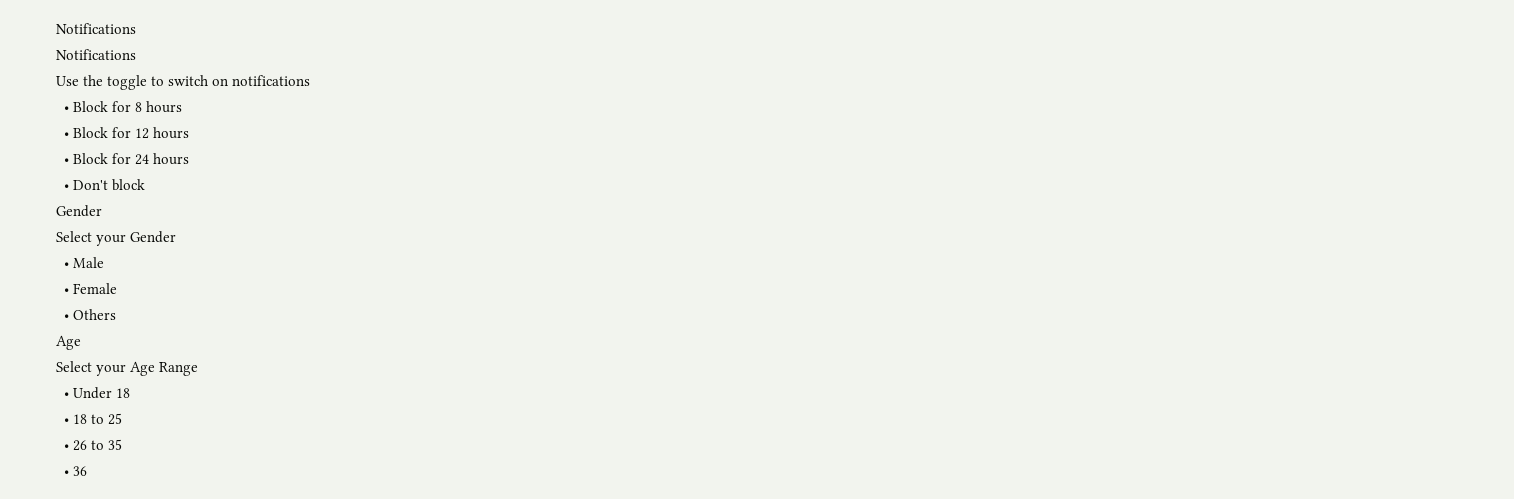Notifications
Notifications
Use the toggle to switch on notifications
  • Block for 8 hours
  • Block for 12 hours
  • Block for 24 hours
  • Don't block
Gender
Select your Gender
  • Male
  • Female
  • Others
Age
Select your Age Range
  • Under 18
  • 18 to 25
  • 26 to 35
  • 36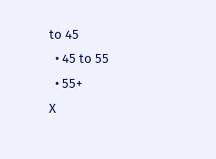to 45
  • 45 to 55
  • 55+
X